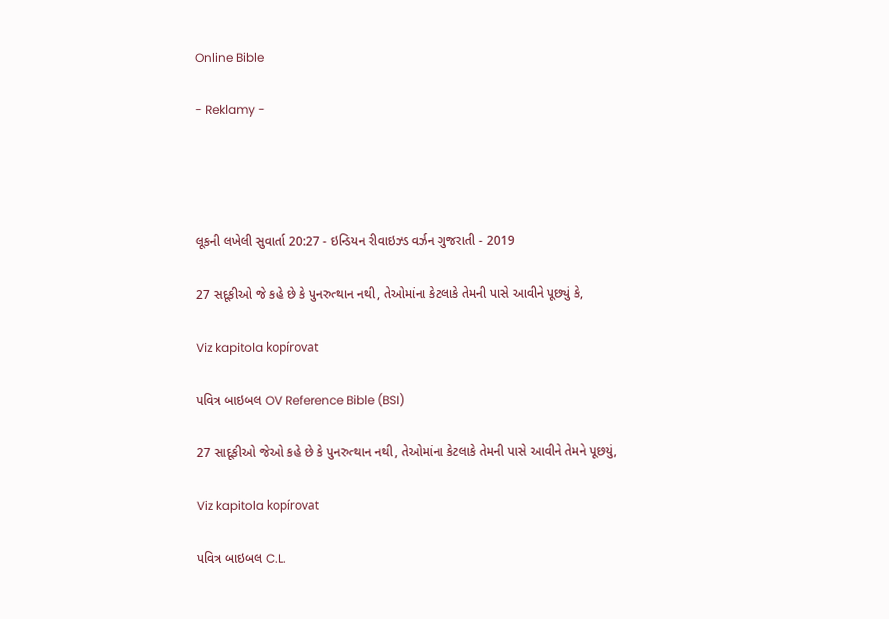Online Bible

- Reklamy -




લૂકની લખેલી સુવાર્તા 20:27 - ઇન્ડિયન રીવાઇઝ્ડ વર્ઝન ગુજરાતી - 2019

27 સદૂકીઓ જે કહે છે કે પુનરુત્થાન નથી, તેઓમાંના કેટલાકે તેમની પાસે આવીને પૂછ્યું કે,

Viz kapitola kopírovat

પવિત્ર બાઇબલ OV Reference Bible (BSI)

27 સાદૂકીઓ જેઓ કહે છે કે પુનરુત્થાન નથી, તેઓમાંના કેટલાકે તેમની પાસે આવીને તેમને પૂછયું,

Viz kapitola kopírovat

પવિત્ર બાઇબલ C.L.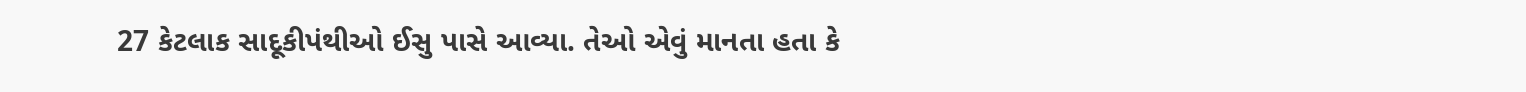27 કેટલાક સાદૂકીપંથીઓ ઈસુ પાસે આવ્યા. તેઓ એવું માનતા હતા કે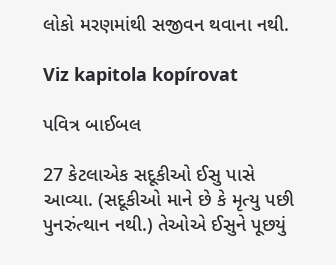લોકો મરણમાંથી સજીવન થવાના નથી.

Viz kapitola kopírovat

પવિત્ર બાઈબલ

27 કેટલાએક સદૂકીઓ ઈસુ પાસે આવ્યા. (સદૂકીઓ માને છે કે મૃત્યુ પછી પુનરુંત્થાન નથી.) તેઓએ ઈસુને પૂછયું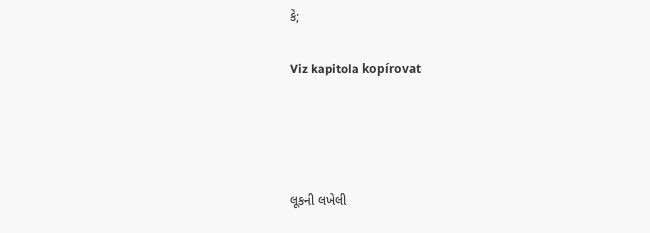કે;

Viz kapitola kopírovat




લૂકની લખેલી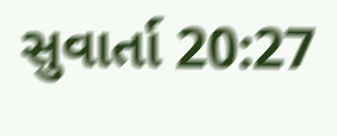સુવાર્તા 20:27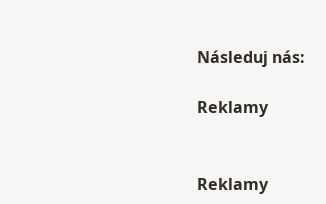Následuj nás:

Reklamy


Reklamy